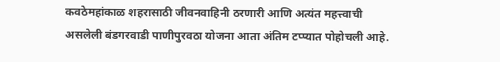कवठेमहांकाळ शहरासाठी जीवनवाहिनी ठरणारी आणि अत्यंत महत्त्वाची असलेली बंडगरवाडी पाणीपुरवठा योजना आता अंतिम टप्प्यात पोहोचली आहे.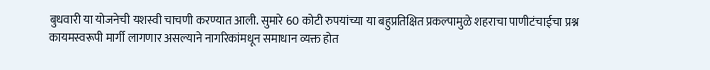बुधवारी या योजनेची यशस्वी चाचणी करण्यात आली. सुमारे 60 कोटी रुपयांच्या या बहुप्रतिक्षित प्रकल्पामुळे शहराचा पाणीटंचाईचा प्रश्न कायमस्वरूपी मार्गी लागणार असल्याने नागरिकांमधून समाधान व्यक्त होत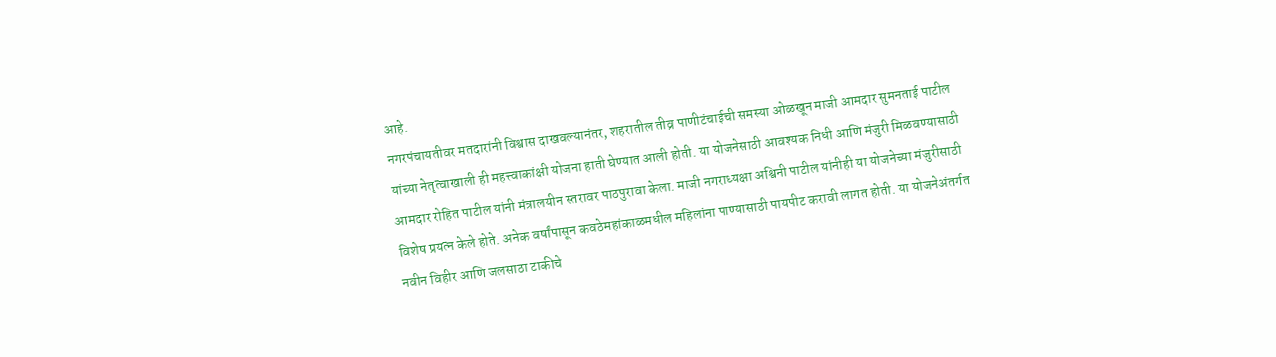आहे.
नगरपंचायतीवर मतदारांनी विश्वास दाखवल्यानंतर, शहरातील तीव्र पाणीटंचाईची समस्या ओळखून माजी आमदार सुमनताई पाटील यांच्या नेतृत्वाखाली ही महत्त्वाकांक्षी योजना हाती घेण्यात आली होती. या योजनेसाठी आवश्यक निधी आणि मंजुरी मिळवण्यासाठी आमदार रोहित पाटील यांनी मंत्रालयीन स्तरावर पाठपुरावा केला. माजी नगराध्यक्षा अश्विनी पाटील यांनीही या योजनेच्या मंजुरीसाठी विशेष प्रयत्न केले होते. अनेक वर्षांपासून कवठेमहांकाळमधील महिलांना पाण्यासाठी पायपीट करावी लागत होती. या योजनेअंतर्गत नवीन विहीर आणि जलसाठा टाकीचे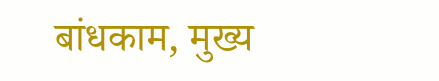बांधकाम, मुख्य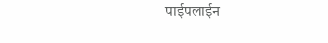पाईपलाईन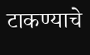टाकण्याचे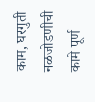काम, घरगुती नळजोडणीची कामे पूर्ण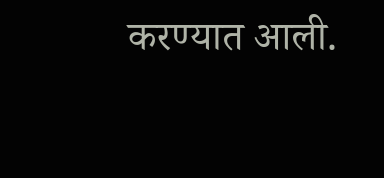करण्यात आली.